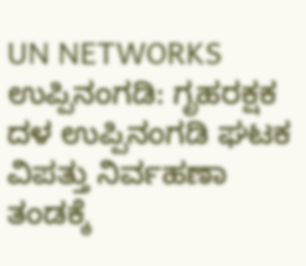UN NETWORKS
ಉಪ್ಪಿನಂಗಡಿ: ಗೃಹರಕ್ಷಕ ದಳ ಉಪ್ಪಿನಂಗಡಿ ಘಟಕ ವಿಪತ್ತು ನಿರ್ವಹಣಾ ತಂಡಕ್ಕೆ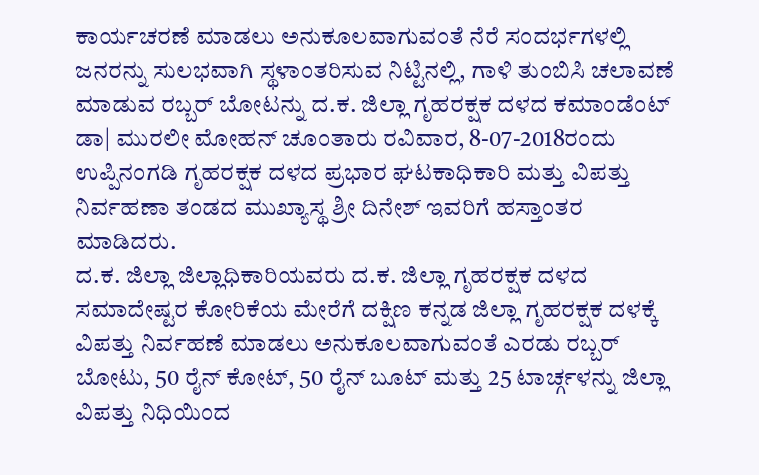ಕಾರ್ಯಚರಣೆ ಮಾಡಲು ಅನುಕೂಲವಾಗುವಂತೆ ನೆರೆ ಸಂದರ್ಭಗಳಲ್ಲಿ ಜನರನ್ನು ಸುಲಭವಾಗಿ ಸ್ಥಳಾಂತರಿಸುವ ನಿಟ್ಟಿನಲ್ಲಿ, ಗಾಳಿ ತುಂಬಿಸಿ ಚಲಾವಣೆ ಮಾಡುವ ರಬ್ಬರ್ ಬೋಟನ್ನು ದ.ಕ. ಜಿಲ್ಲಾ ಗೃಹರಕ್ಷಕ ದಳದ ಕಮಾಂಡೆಂಟ್ ಡಾ| ಮುರಲೀ ಮೋಹನ್ ಚೂಂತಾರು ರವಿವಾರ, 8-07-2018ರಂದು ಉಪ್ಪಿನಂಗಡಿ ಗೃಹರಕ್ಷಕ ದಳದ ಪ್ರಭಾರ ಘಟಕಾಧಿಕಾರಿ ಮತ್ತು ವಿಪತ್ತು ನಿರ್ವಹಣಾ ತಂಡದ ಮುಖ್ಯಾಸ್ಥ ಶ್ರೀ ದಿನೇಶ್ ಇವರಿಗೆ ಹಸ್ತಾಂತರ ಮಾಡಿದರು.
ದ.ಕ. ಜಿಲ್ಲಾ ಜಿಲ್ಲಾಧಿಕಾರಿಯವರು ದ.ಕ. ಜಿಲ್ಲಾ ಗೃಹರಕ್ಷಕ ದಳದ ಸಮಾದೇಷ್ಟರ ಕೋರಿಕೆಯ ಮೇರೆಗೆ ದಕ್ಷಿಣ ಕನ್ನಡ ಜಿಲ್ಲಾ ಗೃಹರಕ್ಷಕ ದಳಕ್ಕೆ ವಿಪತ್ತು ನಿರ್ವಹಣೆ ಮಾಡಲು ಅನುಕೂಲವಾಗುವಂತೆ ಎರಡು ರಬ್ಬರ್ ಬೋಟು, 50 ರೈನ್ ಕೋಟ್, 50 ರೈನ್ ಬೂಟ್ ಮತ್ತು 25 ಟಾರ್ಚ್ಗಳನ್ನು ಜಿಲ್ಲಾ ವಿಪತ್ತು ನಿಧಿಯಿಂದ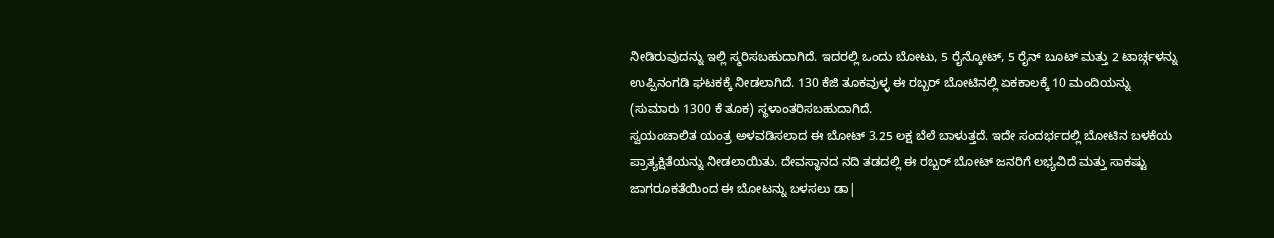ನೀಡಿರುವುದನ್ನು ಇಲ್ಲಿ ಸ್ಮರಿಸಬಹುದಾಗಿದೆ. ಇದರಲ್ಲಿ ಒಂದು ಬೋಟು, 5 ರೈನ್ಕೋಟ್, 5 ರೈನ್ ಬೂಟ್ ಮತ್ತು 2 ಟಾರ್ಚ್ಗಳನ್ನು ಉಪ್ಪಿನಂಗಡಿ ಘಟಕಕ್ಕೆ ನೀಡಲಾಗಿದೆ. 130 ಕೆಜಿ ತೂಕವುಳ್ಳ ಈ ರಬ್ಬರ್ ಬೋಟಿನಲ್ಲಿ ಏಕಕಾಲಕ್ಕೆ 10 ಮಂದಿಯನ್ನು (ಸುಮಾರು 1300 ಕೆ ತೂಕ) ಸ್ಥಳಾಂತರಿಸಬಹುದಾಗಿದೆ.
ಸ್ವಯಂಚಾಲಿತ ಯಂತ್ರ ಅಳವಡಿಸಲಾದ ಈ ಬೋಟ್ 3.25 ಲಕ್ಷ ಬೆಲೆ ಬಾಳುತ್ತದೆ. ಇದೇ ಸಂದರ್ಭದಲ್ಲಿ ಬೋಟಿನ ಬಳಕೆಯ ಪ್ರಾತ್ಯಕ್ಷಿತೆಯನ್ನು ನೀಡಲಾಯಿತು. ದೇವಸ್ಥಾನದ ನದಿ ತಡದಲ್ಲಿ ಈ ರಬ್ಬರ್ ಬೋಟ್ ಜನರಿಗೆ ಲಭ್ಯವಿದೆ ಮತ್ತು ಸಾಕಷ್ಟು ಜಾಗರೂಕತೆಯಿಂದ ಈ ಬೋಟನ್ನು ಬಳಸಲು ಡಾ|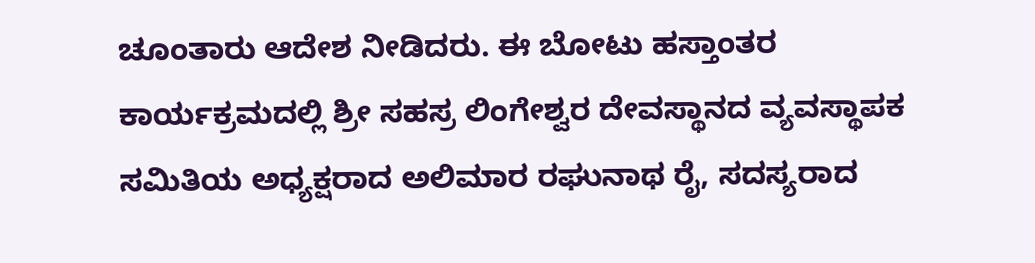ಚೂಂತಾರು ಆದೇಶ ನೀಡಿದರು. ಈ ಬೋಟು ಹಸ್ತಾಂತರ ಕಾರ್ಯಕ್ರಮದಲ್ಲಿ ಶ್ರೀ ಸಹಸ್ರ ಲಿಂಗೇಶ್ವರ ದೇವಸ್ಥಾನದ ವ್ಯವಸ್ಥಾಪಕ ಸಮಿತಿಯ ಅಧ್ಯಕ್ಷರಾದ ಅಲಿಮಾರ ರಘುನಾಥ ರೈ, ಸದಸ್ಯರಾದ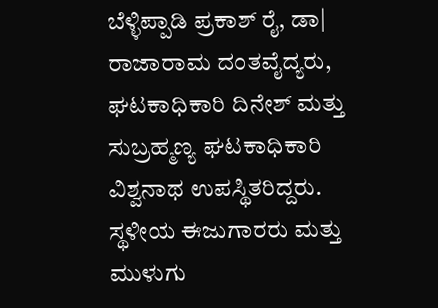ಬೆಳ್ಳಿಪ್ಪಾಡಿ ಪ್ರಕಾಶ್ ರೈ, ಡಾ| ರಾಜಾರಾಮ ದಂತವೈದ್ಯರು, ಘಟಕಾಧಿಕಾರಿ ದಿನೇಶ್ ಮತ್ತು ಸುಬ್ರಹ್ಮಣ್ಯ ಘಟಕಾಧಿಕಾರಿ ವಿಶ್ವನಾಥ ಉಪಸ್ಥಿತರಿದ್ದರು. ಸ್ಥಳೀಯ ಈಜುಗಾರರು ಮತ್ತು ಮುಳುಗು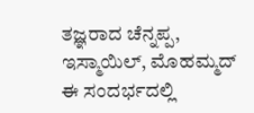ತಜ್ಞರಾದ ಚೆನ್ನಪ್ಪ, ಇಸ್ಮಾಯಿಲ್, ಮೊಹಮ್ಮದ್ ಈ ಸಂದರ್ಭದಲ್ಲಿ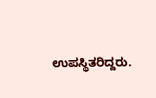ಉಪಸ್ಥಿತರಿದ್ದರು.